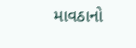માવઠાનો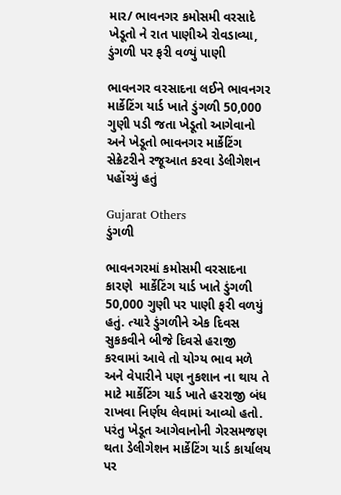માર/ ભાવનગર કમોસમી વરસાદે ખેડૂતો ને રાત પાણીએ રોવડાવ્યા, ડુંગળી પર ફરી વળ્યું પાણી

ભાવનગર વરસાદના લઈને ભાવનગર માર્કેટિંગ યાર્ડ ખાતે ડુંગળી 50,000 ગુણી પડી જતા ખેડૂતો આગેવાનો અને ખેડૂતો ભાવનગર માર્કેટિંગ સેક્રેટરીને રજૂઆત કરવા ડેલીગેશન પહોંચ્યું હતું

Gujarat Others
ડુંગળી

ભાવનગરમાં કમોસમી વરસાદના કારણે  માર્કેટિંગ યાર્ડ ખાતે ડુંગળી 50,000 ગુણી પર પાણી ફરી વળયું હતું. ત્યારે ડુંગળીને એક દિવસ સુકકવીને બીજે દિવસે હરાજી કરવામાં આવે તો યોગ્ય ભાવ મળે અને વેપારીને પણ નુકશાન ના થાય તે માટે માર્કેટિંગ યાર્ડ ખાતે હરરાજી બંધ રાખવા નિર્ણય લેવામાં આવ્યો હતો. પરંતુ ખેડૂત આગેવાનોની ગેરસમજણ થતા ડેલીગેશન માર્કેટિંગ યાર્ડ કાર્યાલય પર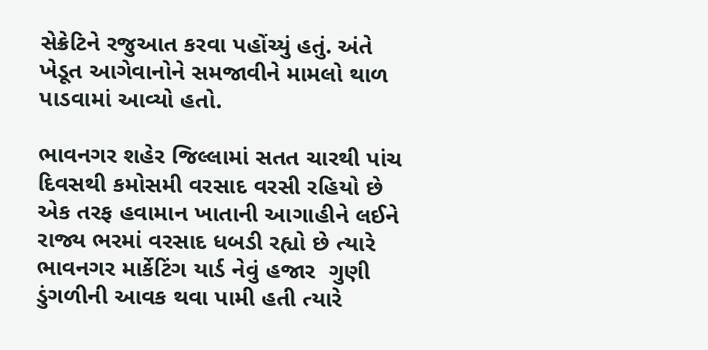સેક્રેટિને રજુઆત કરવા પહોંચ્યું હતું. અંતે ખેડૂત આગેવાનોને સમજાવીને મામલો થાળ પાડવામાં આવ્યો હતો.

ભાવનગર શહેર જિલ્લામાં સતત ચારથી પાંચ દિવસથી કમોસમી વરસાદ વરસી રહિયો છે  એક તરફ હવામાન ખાતાની આગાહીને લઈને રાજ્ય ભરમાં વરસાદ ધબડી રહ્યો છે ત્યારે ભાવનગર માર્કેટિંગ યાર્ડ નેવું હજાર  ગુણી ડુંગળીની આવક થવા પામી હતી ત્યારે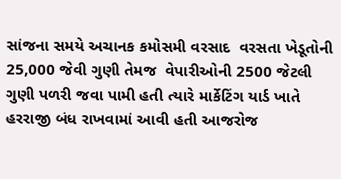સાંજના સમયે અચાનક કમોસમી વરસાદ  વરસતા ખેડૂતોની 25,000 જેવી ગુણી તેમજ  વેપારીઓની 2500 જેટલી ગુણી પળરી જવા પામી હતી ત્યારે માર્કેટિંગ યાર્ડ ખાતે હરરાજી બંધ રાખવામાં આવી હતી આજરોજ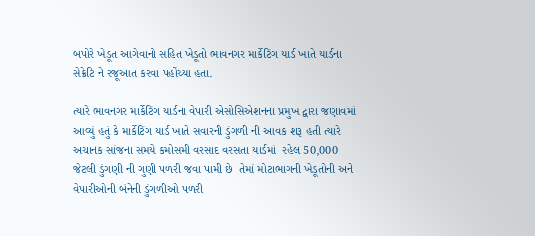બપોરે ખેડૂત આગેવાનો સહિત ખેડૂતો ભાવનગર માર્કેટિંગ યાર્ડ ખાતે યાર્ડના સેક્રેટિ ને રજૂઆત કરવા પહોંચ્યા હતા.

ત્યારે ભાવનગર માર્કેટિંગ યાર્ડના વેપારી એસોસિએશનના પ્રમુખ દ્વારા જણાવમાં આવ્યું હતું કે માર્કેટિંગ યાર્ડ ખાતે સવારની ડુંગળી ની આવક શરૂ હતી ત્યારે અચાનક સાંજના સમયે કમોસમી વરસાદ વરસતા યાર્ડમાં  રહેલ 50,000 જેટલી ડુંગણી ની ગુણી પળરી જવા પામી છે  તેમાં મોટાભાગની ખેડૂતોની અને વેપારીઓની બંનેની ડુંગળીઓ પળરી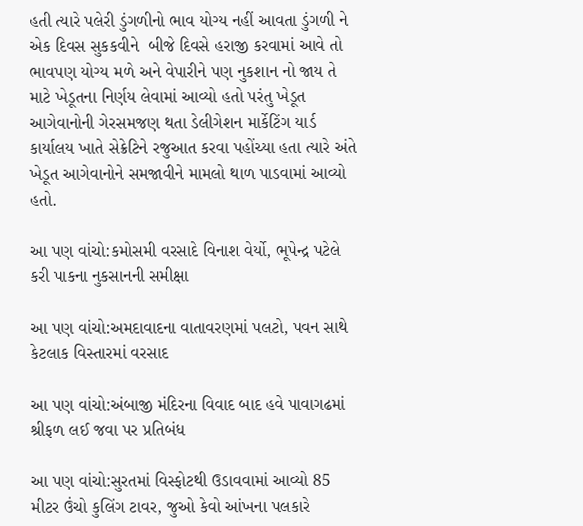હતી ત્યારે પલેરી ડુંગળીનો ભાવ યોગ્ય નહીં આવતા ડુંગળી ને એક દિવસ સુકકવીને  બીજે દિવસે હરાજી કરવામાં આવે તો ભાવપણ યોગ્ય મળે અને વેપારીને પણ નુકશાન નો જાય તે માટે ખેડૂતના નિર્ણય લેવામાં આવ્યો હતો પરંતુ ખેડૂત આગેવાનોની ગેરસમજણ થતા ડેલીગેશન માર્કેટિંગ યાર્ડ કાર્યાલય ખાતે સેક્રેટિને રજુઆત કરવા પહોંચ્યા હતા ત્યારે અંતે ખેડૂત આગેવાનોને સમજાવીને મામલો થાળ પાડવામાં આવ્યો હતો.

આ પણ વાંચો:કમોસમી વરસાદે વિનાશ વેર્યો, ભૂપેન્દ્ર પટેલે કરી પાકના નુકસાનની સમીક્ષા

આ પણ વાંચો:અમદાવાદના વાતાવરણમાં પલટો, પવન સાથે કેટલાક વિસ્તારમાં વરસાદ

આ પણ વાંચો:અંબાજી મંદિરના વિવાદ બાદ હવે પાવાગઢમાં શ્રીફળ લઈ જવા પર પ્રતિબંધ

આ પણ વાંચો:સુરતમાં વિસ્ફોટથી ઉડાવવામાં આવ્યો 85 મીટર ઉંચો કુલિંગ ટાવર, જુઓ કેવો આંખના પલકારે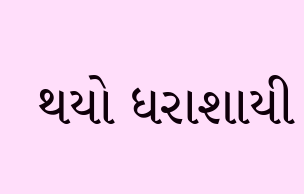થયો ધરાશાયી